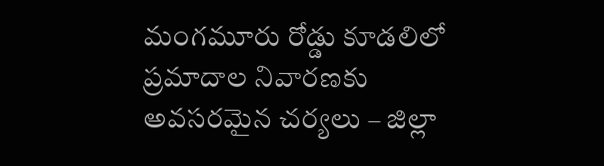మంగమూరు రోడ్డు కూడలిలో ప్రమాదాల నివారణకు అవసరమైన చర్యలు – జిల్లా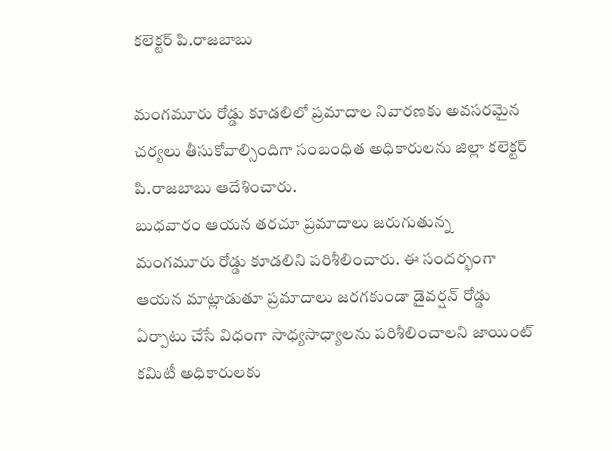కలెక్టర్ పి.రాజబాబు

మంగమూరు రోడ్డు కూడలిలో ప్రమాదాల నివారణకు అవసరమైన చర్యలు తీసుకోవాల్సిందిగా సంబంధిత అధికారులను జిల్లా కలెక్టర్ పి.రాజబాబు ఆదేశించారు.
బుధవారం ఆయన తరచూ ప్రమాదాలు జరుగుతున్న మంగమూరు రోడ్డు కూడలిని పరిశీలించారు. ఈ సందర్భంగా ఆయన మాట్లాడుతూ ప్రమాదాలు జరగకుండా డైవర్షన్ రోడ్డు ఏర్పాటు చేసే విధంగా సాధ్యసాధ్యాలను పరిశీలించాలని జాయింట్ కమిటీ అధికారులకు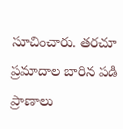సూచించారు. తరచూ ప్రమాదాల బారిన పడి ప్రాణాలు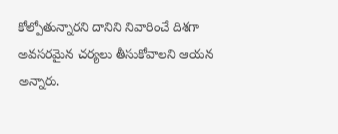కోల్పోతున్నారని దానిని నివారించే దిశగా అవసరమైన చర్యలు తీసుకోవాలని ఆయన అన్నారు.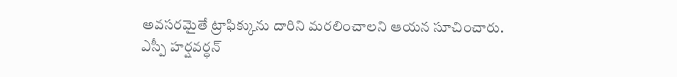అవసరమైతే ట్రాఫిక్కును దారిని మరలించాలని ఆయన సూచించారు.
ఎస్పీ హర్షవర్ధన్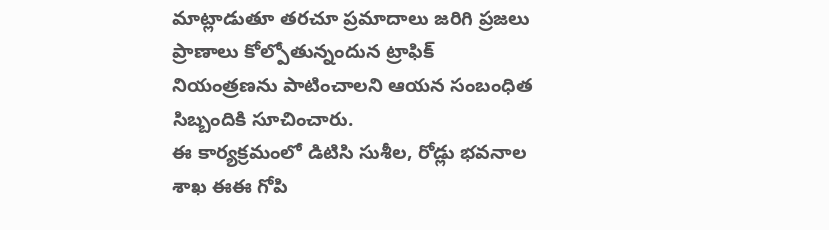మాట్లాడుతూ తరచూ ప్రమాదాలు జరిగి ప్రజలు ప్రాణాలు కోల్పోతున్నందున ట్రాఫిక్ నియంత్రణను పాటించాలని ఆయన సంబంధిత సిబ్బందికి సూచించారు.
ఈ కార్యక్రమంలో డిటిసి సుశీల, రోడ్లు భవనాల శాఖ ఈఈ గోపి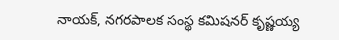నాయక్, నగరపాలక సంస్థ కమిషనర్ కృష్ణయ్య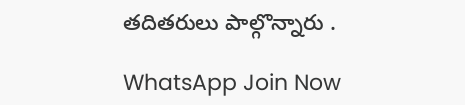తదితరులు పాల్గొన్నారు .

WhatsApp Join Now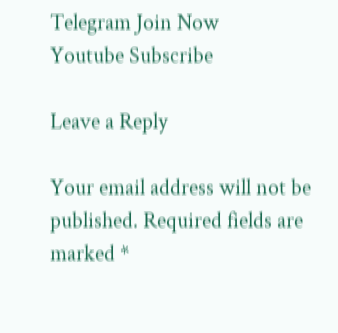Telegram Join Now
Youtube Subscribe

Leave a Reply

Your email address will not be published. Required fields are marked *